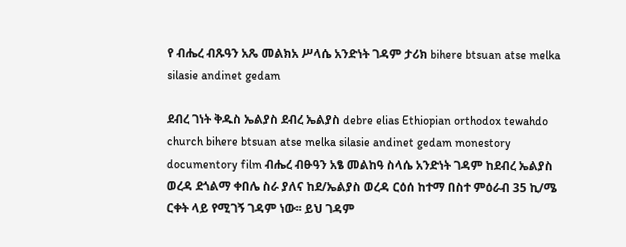የ ብሔረ ብጹዓን አጼ መልክአ ሥላሴ አንድነት ገዳም ታሪክ bihere btsuan atse melka silasie andinet gedam

ደብረ ገነት ቅዱስ ኤልያስ ደብረ ኤልያስ debre elias Ethiopian orthodox tewahdo church bihere btsuan atse melka silasie andinet gedam monestory documentory film ብሔረ ብፁዓን አፄ መልከዓ ስላሴ አንድነት ገዳም ከደብረ ኤልያስ ወረዳ ደጎልማ ቀበሌ ስራ ያለና ከደ/ኤልያስ ወረዳ ርዕሰ ከተማ በስተ ምዕራብ 35 ኪ/ሜ ርቀት ላይ የሚገኝ ገዳም ነው፡፡ ይህ ገዳም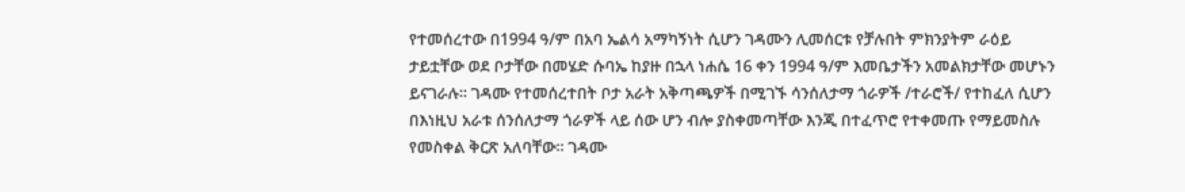የተመሰረተው በ1994 ዓ/ም በአባ ኤልሳ አማካኝነት ሲሆን ገዳሙን ሊመሰርቱ የቻሉበት ምክንያትም ራዕይ ታይቷቸው ወደ ቦታቸው በመሄድ ሱባኤ ከያዙ በኋላ ነሐሴ 16 ቀን 1994 ዓ/ም እመቤታችን አመልክታቸው መሆኑን ይናገራሉ፡፡ ገዳሙ የተመሰረተበት ቦታ አራት አቅጣጫዎች በሚገኙ ሳንሰለታማ ጎራዎች /ተራሮች/ የተከፈለ ሲሆን በእነዚህ አራቱ ሰንሰለታማ ጎራዎች ላይ ሰው ሆን ብሎ ያስቀመጣቸው እንጂ በተፈጥሮ የተቀመጡ የማይመስሉ የመስቀል ቅርጽ አለባቸው፡፡ ገዳሙ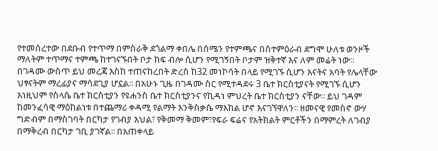የተመሰረተው በደቡብ የተጥማ በምስራቅ ደጎልማ ቀበሌ በሰሜን የተምጫና በስተምዕራብ ደግሞ ሁለቱ ወንዞች ማለትም ተጥማና ተምጫ ከተገናኙበት ቦታ ከፍ ብሎ ሲሆን የሚገኝበት ቦታም ዝቅተኛ እና ለም መሬት ነው፡፡ በገዳሙ ውስጥ ይህ መረጃ እስከ ተጠናከረበት ድረስ ከ32 መነኮሳት በላይ የሚገኙ ሲሆን እናትና አባት የሌላቸው ህፃናትም ማረፊያና ማሳደጊያ ሆኗል፡፡ በአሁኑ ጊዜ በገዳሙ ስር የሚተዳደሩ 3 ቤተ ክርስቲያናት የሚገኙ ሲሆን እነዚህም የስላሴ ቤተ ክርስቲያን የዩሐንስ ቤተ ክርስቲያንና የኪዳነ ምህረት ቤተ ክርስቲያን ናቸው፡፡ ይህ ገዳም ከመንፈሳዊ ማዕከልነቱ በተጨማሪ ቀዳሚ የልማት እንቅስቃሴ ማእከል ሆኖ እናገኘዋለን፡፡ ዘመናዊ የመስኖ ውሃ ግድብም በማስገባት በርካታ የገብያ እህል፣ የቅመማ ቅመም፣የፍራ ፍሬና የአትክልት ምርቶችን በማምረት ለገብያ በማቅረብ በርካታ ገቢ ያገኛል፡፡ በአጠቀላይ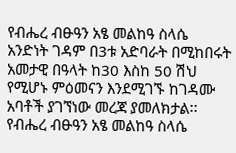የብሔረ ብፁዓን አፄ መልከዓ ስላሴ አንድነት ገዳም በ3ቱ አድባራት በሚከበሩት አመታዊ በዓላት ከ30 እስከ 50 ሽህ የሚሆኑ ምዕመናን እንደሚገኙ ከገዳሙ አባቶች ያገኘነው መረጃ ያመለክታል፡፡ የብሔረ ብፁዓን አፄ መልከዓ ስላሴ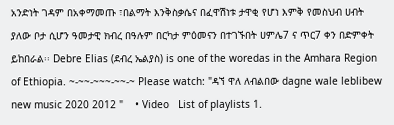አንድነት ገዳም በአቀማመጡ ፣በልማት እንቅስቃሴና በፈዋሽነቱ ታዋቂ የሆነ እምቅ የመስህብ ሀብት ያለው ቦታ ሲሆን ዓመታዊ ክብረ በዓሉም በርካታ ምዕመናን በተገኙበት ሀምሌ7 ና ጥር7 ቀን በድምቀት ይከበራል፡፡ Debre Elias (ደብረ ኤልያስ) is one of the woredas in the Amhara Region of Ethiopia. ~-~~-~~~-~~-~ Please watch: "ዳኘ ዋለ ለብልበው dagne wale leblibew new music 2020 2012 "    • Video   List of playlists 1.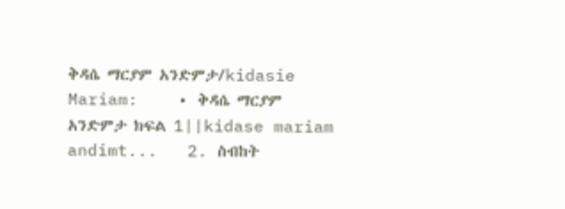ቅዳሴ ማርያም አንድምታ/kidasie Mariam:    • ቅዳሴ ማርያም አንድምታ ክፍል 1||kidase mariam andimt...   2. ስብከት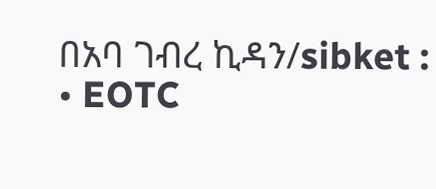በአባ ገብረ ኪዳን/sibket :    • EOTC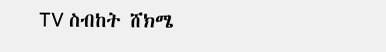TV ስብከት ሸክሜ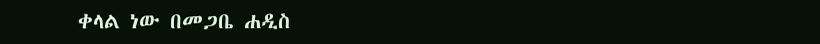ቀላል ነው በመጋቤ ሐዲስ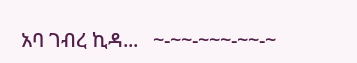አባ ገብረ ኪዳ...   ~-~~-~~~-~~-~